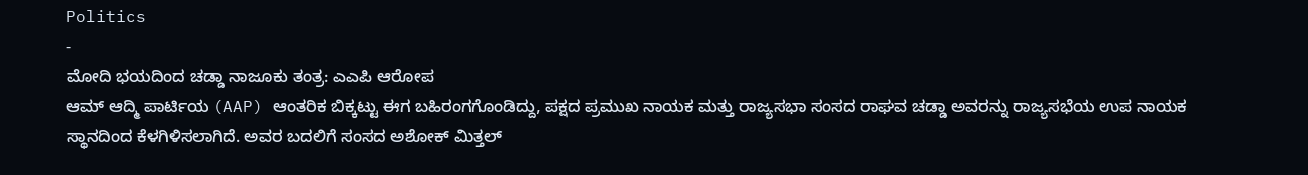Politics
-
ಮೋದಿ ಭಯದಿಂದ ಚಡ್ಡಾ ನಾಜೂಕು ತಂತ್ರ: ಎಎಪಿ ಆರೋಪ
ಆಮ್ ಆದ್ಮಿ ಪಾರ್ಟಿಯ (AAP) ಆಂತರಿಕ ಬಿಕ್ಕಟ್ಟು ಈಗ ಬಹಿರಂಗಗೊಂಡಿದ್ದು, ಪಕ್ಷದ ಪ್ರಮುಖ ನಾಯಕ ಮತ್ತು ರಾಜ್ಯಸಭಾ ಸಂಸದ ರಾಘವ ಚಡ್ಡಾ ಅವರನ್ನು ರಾಜ್ಯಸಭೆಯ ಉಪ ನಾಯಕ ಸ್ಥಾನದಿಂದ ಕೆಳಗಿಳಿಸಲಾಗಿದೆ. ಅವರ ಬದಲಿಗೆ ಸಂಸದ ಅಶೋಕ್ ಮಿತ್ತಲ್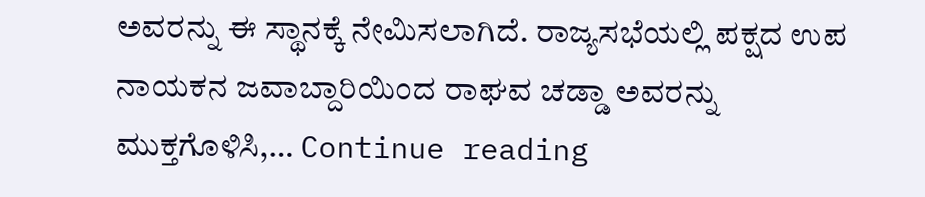ಅವರನ್ನು ಈ ಸ್ಥಾನಕ್ಕೆ ನೇಮಿಸಲಾಗಿದೆ. ರಾಜ್ಯಸಭೆಯಲ್ಲಿ ಪಕ್ಷದ ಉಪ ನಾಯಕನ ಜವಾಬ್ದಾರಿಯಿಂದ ರಾಘವ ಚಡ್ಡಾ ಅವರನ್ನು ಮುಕ್ತಗೊಳಿಸಿ,… Continue reading